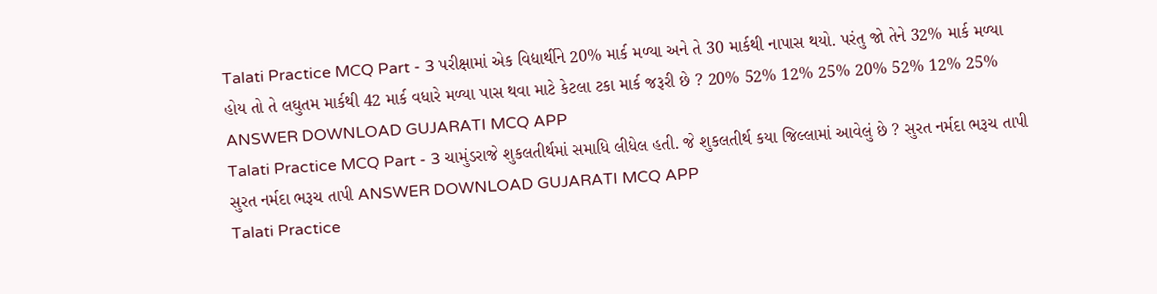Talati Practice MCQ Part - 3 પરીક્ષામાં એક વિદ્યાર્થીને 20% માર્ક મળ્યા અને તે 30 માર્કથી નાપાસ થયો. પરંતુ જો તેને 32% માર્ક મળ્યા હોય તો તે લઘુતમ માર્કથી 42 માર્ક વધારે મળ્યા પાસ થવા માટે કેટલા ટકા માર્ક જરૂરી છે ? 20% 52% 12% 25% 20% 52% 12% 25% ANSWER DOWNLOAD GUJARATI MCQ APP
Talati Practice MCQ Part - 3 ચામુંડરાજે શુકલતીર્થમાં સમાધિ લીધેલ હતી. જે શુકલતીર્થ કયા જિલ્લામાં આવેલું છે ? સુરત નર્મદા ભરૂચ તાપી સુરત નર્મદા ભરૂચ તાપી ANSWER DOWNLOAD GUJARATI MCQ APP
Talati Practice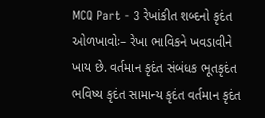MCQ Part - 3 રેખાંકીત શબ્દનો કૃદંત ઓળખાવોઃ– રેખા ભાવિકને ખવડાવીને ખાય છે. વર્તમાન કૃદંત સંબંધક ભૂતકૃદંત ભવિષ્ય કૃદંત સામાન્ય કૃદંત વર્તમાન કૃદંત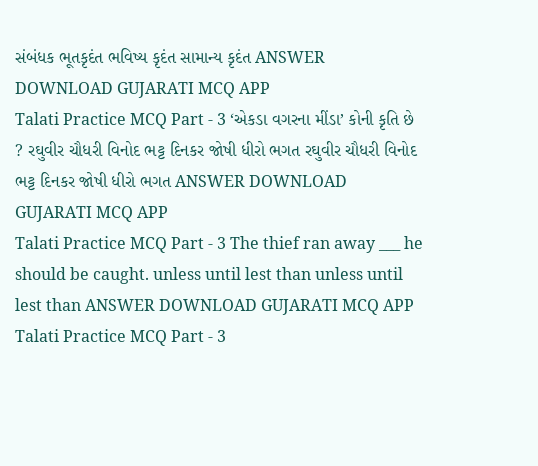સંબંધક ભૂતકૃદંત ભવિષ્ય કૃદંત સામાન્ય કૃદંત ANSWER DOWNLOAD GUJARATI MCQ APP
Talati Practice MCQ Part - 3 ‘એકડા વગરના મીંડા’ કોની કૃતિ છે ? રઘુવીર ચૌધરી વિનોદ ભટ્ટ દિનકર જોષી ધીરો ભગત રઘુવીર ચૌધરી વિનોદ ભટ્ટ દિનકર જોષી ધીરો ભગત ANSWER DOWNLOAD GUJARATI MCQ APP
Talati Practice MCQ Part - 3 The thief ran away ___ he should be caught. unless until lest than unless until lest than ANSWER DOWNLOAD GUJARATI MCQ APP
Talati Practice MCQ Part - 3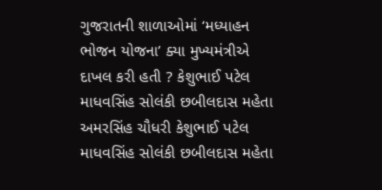ગુજરાતની શાળાઓમાં ‘મધ્યાહન ભોજન યોજના’ ક્યા મુખ્યમંત્રીએ દાખલ કરી હતી ? કેશુભાઈ પટેલ માધવસિંહ સોલંકી છબીલદાસ મહેતા અમરસિંહ ચૌધરી કેશુભાઈ પટેલ માધવસિંહ સોલંકી છબીલદાસ મહેતા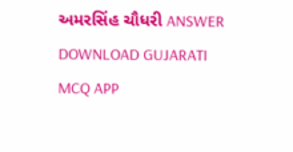અમરસિંહ ચૌધરી ANSWER DOWNLOAD GUJARATI MCQ APP